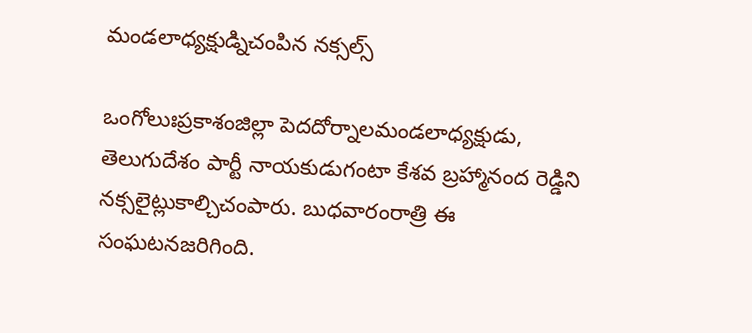మండలాధ్యక్షుడ్నిచంపిన నక్సల్స్‌

ఒంగోలుఃప్రకాశంజిల్లా పెదదోర్నాలమండలాధ్యక్షుడు, తెలుగుదేశం పార్టీ నాయకుడుగంటా కేశవ బ్రహ్మానంద రెడ్డిని నక్సలైట్లుకాల్చిచంపారు. బుధవారంరాత్రి ఈ సంఘటనజరిగింది.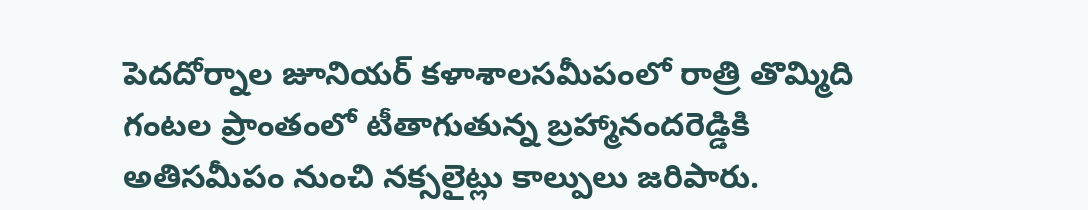పెదదోర్నాల జూనియర్‌ కళాశాలసమీపంలో రాత్రి తొమ్మిది గంటల ప్రాంతంలో టీతాగుతున్న బ్రహ్మానందరెడ్డికి అతిసమీపం నుంచి నక్సలైట్లు కాల్పులు జరిపారు.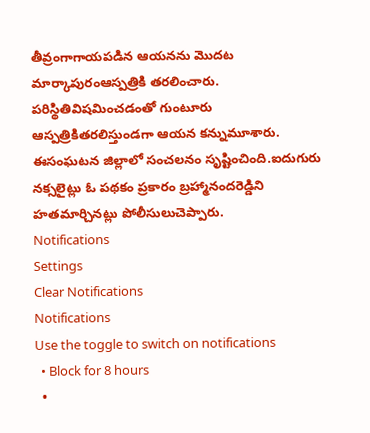తీవ్రంగాగాయపడిన ఆయనను మొదట మార్కాపురంఆస్పత్రికి తరలించారు. పరిస్థితివిషమించడంతో గుంటూరు ఆస్పత్రికితరలిస్తుండగా ఆయన కన్నుమూశారు. ఈసంఘటన జిల్లాలో సంచలనం సృష్టించింది.ఐదుగురు నక్సలైట్లు ఓ పథకం ప్రకారం బ్రహ్మానందరెడ్డిని హతమార్చినట్లు పోలీసులుచెప్పారు.
Notifications
Settings
Clear Notifications
Notifications
Use the toggle to switch on notifications
  • Block for 8 hours
  •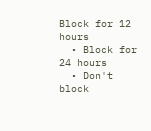Block for 12 hours
  • Block for 24 hours
  • Don't block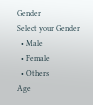Gender
Select your Gender
  • Male
  • Female
  • Others
Age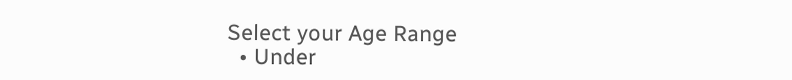Select your Age Range
  • Under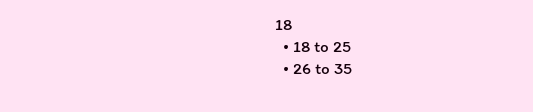18
  • 18 to 25
  • 26 to 35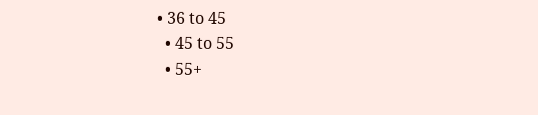• 36 to 45
  • 45 to 55
  • 55+